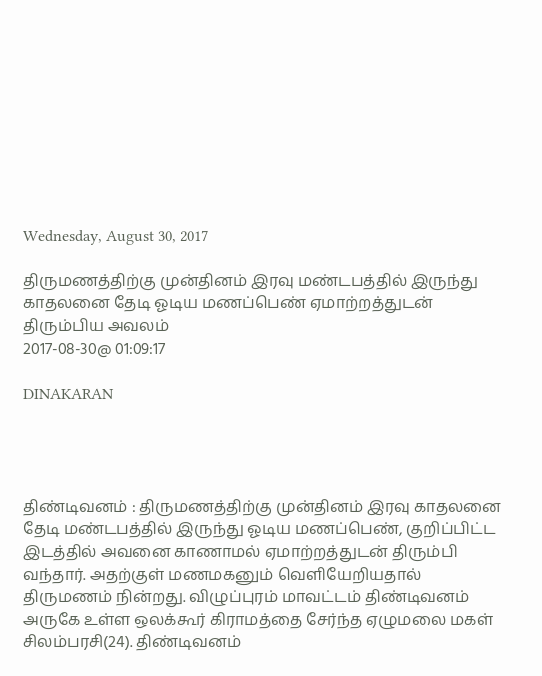Wednesday, August 30, 2017

திருமணத்திற்கு முன்தினம் இரவு மண்டபத்தில் இருந்து காதலனை தேடி ஓடிய மணப்பெண் ஏமாற்றத்துடன் திரும்பிய அவலம்
2017-08-30@ 01:09:17

DINAKARAN




திண்டிவனம் : திருமணத்திற்கு முன்தினம் இரவு காதலனை தேடி மண்டபத்தில் இருந்து ஓடிய மணப்பெண், குறிப்பிட்ட இடத்தில் அவனை காணாமல் ஏமாற்றத்துடன் திரும்பி வந்தார். அதற்குள் மணமகனும் வெளியேறியதால் திருமணம் நின்றது. விழுப்புரம் மாவட்டம் திண்டிவனம் அருகே உள்ள ஒலக்கூர் கிராமத்தை சேர்ந்த ஏழுமலை மகள் சிலம்பரசி(24). திண்டிவனம்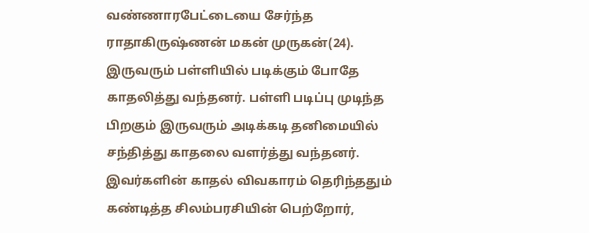வண்ணாரபேட்டையை சேர்ந்த ராதாகிருஷ்ணன் மகன் முருகன்(24). இருவரும் பள்ளியில் படிக்கும் போதே காதலித்து வந்தனர். பள்ளி படிப்பு முடிந்த பிறகும் இருவரும் அடிக்கடி தனிமையில் சந்தித்து காதலை வளர்த்து வந்தனர். இவர்களின் காதல் விவகாரம் தெரிந்ததும் கண்டித்த சிலம்பரசியின் பெற்றோர்,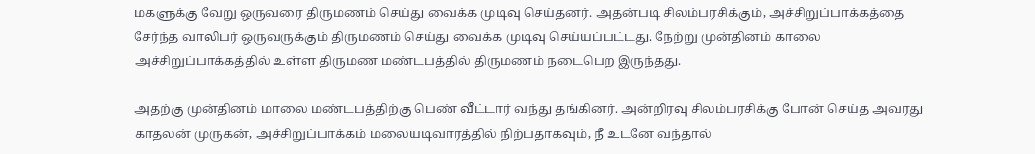மகளுக்கு வேறு ஒருவரை திருமணம் செய்து வைக்க முடிவு செய்தனர். அதன்படி சிலம்பரசிக்கும், அச்சிறுப்பாக்கத்தை சேர்ந்த வாலிபர் ஒருவருக்கும் திருமணம் செய்து வைக்க முடிவு செய்யப்பட்டது. நேற்று முன்தினம் காலை அச்சிறுப்பாக்கத்தில் உள்ள திருமண மண்டபத்தில் திருமணம் நடைபெற இருந்தது.

அதற்கு முன்தினம் மாலை மண்டபத்திற்கு பெண் வீட்டார் வந்து தங்கினர். அன்றிரவு சிலம்பரசிக்கு போன் செய்த அவரது காதலன் முருகன், அச்சிறுப்பாக்கம் மலையடிவாரத்தில் நிற்பதாகவும், நீ உடனே வந்தால்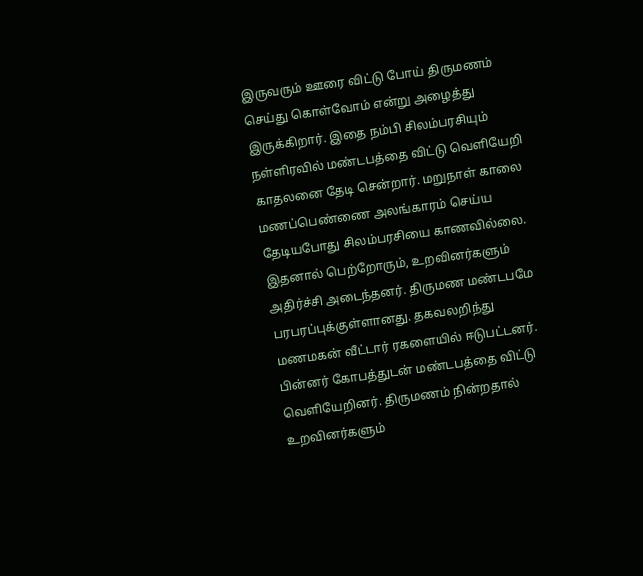இருவரும் ஊரை விட்டு போய் திருமணம் செய்து கொள்வோம் என்று அழைத்து இருக்கிறார். இதை நம்பி சிலம்பரசியும் நள்ளிரவில் மண்டபத்தை விட்டு வெளியேறி காதலனை தேடி சென்றார். மறுநாள் காலை மணப்பெண்ணை அலங்காரம் செய்ய தேடியபோது சிலம்பரசியை காணவில்லை. இதனால் பெற்றோரும், உறவினர்களும் அதிர்ச்சி அடைந்தனர். திருமண மண்டபமே பரபரப்புக்குள்ளானது. தகவலறிந்து மணமகன் வீட்டார் ரகளையில் ஈடுபட்டனர். பின்னர் கோபத்துடன் மண்டபத்தை விட்டு வெளியேறினர். திருமணம் நின்றதால் உறவினர்களும்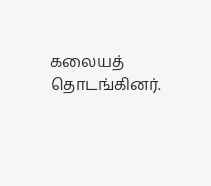கலையத் தொடங்கினர்.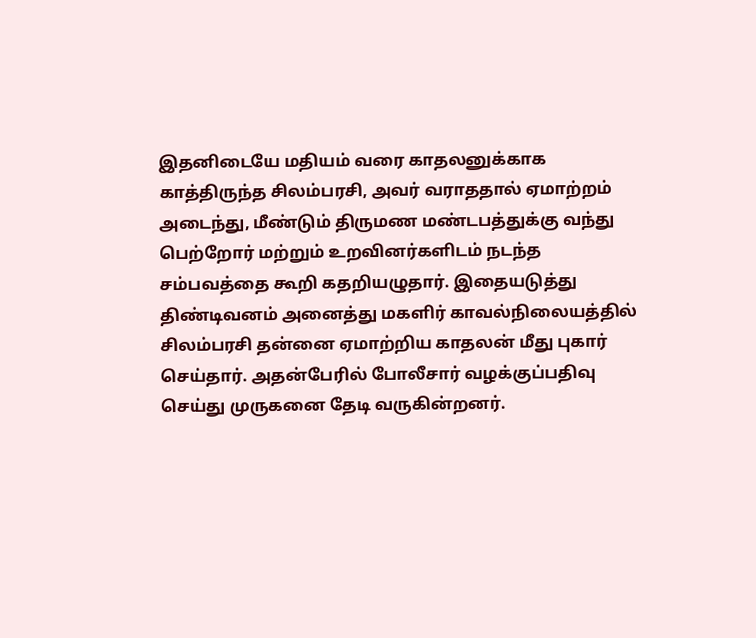இதனிடையே மதியம் வரை காதலனுக்காக காத்திருந்த சிலம்பரசி, அவர் வராததால் ஏமாற்றம் அடைந்து, மீண்டும் திருமண மண்டபத்துக்கு வந்து பெற்றோர் மற்றும் உறவினர்களிடம் நடந்த சம்பவத்தை கூறி கதறியழுதார். இதையடுத்து திண்டிவனம் அனைத்து மகளிர் காவல்நிலையத்தில் சிலம்பரசி தன்னை ஏமாற்றிய காதலன் மீது புகார் செய்தார். அதன்பேரில் போலீசார் வழக்குப்பதிவு செய்து முருகனை தேடி வருகின்றனர்.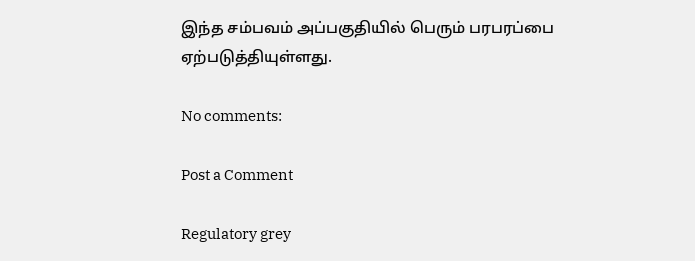இந்த சம்பவம் அப்பகுதியில் பெரும் பரபரப்பை ஏற்படுத்தியுள்ளது.

No comments:

Post a Comment

Regulatory grey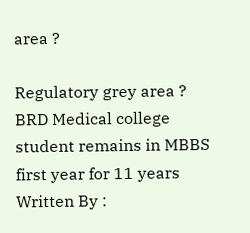area ?

Regulatory grey area ?  BRD Medical college student remains in MBBS first year for 11 years Written By :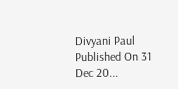Divyani Paul Published On 31 Dec 20...